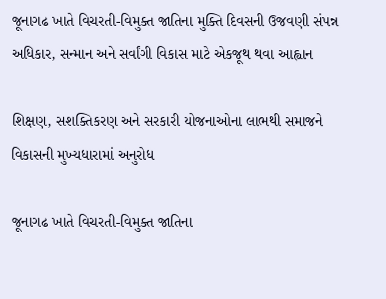જૂનાગઢ ખાતે વિચરતી-વિમુક્ત જાતિના મુક્તિ દિવસની ઉજવણી સંપન્ન અધિકાર, સન્માન અને સર્વાંગી વિકાસ માટે એકજૂથ થવા આહ્વાન

શિક્ષણ, સશક્તિકરણ અને સરકારી યોજનાઓના લાભથી સમાજને વિકાસની મુખ્યધારામાં અનુરોધ

જૂનાગઢ ખાતે વિચરતી-વિમુક્ત જાતિના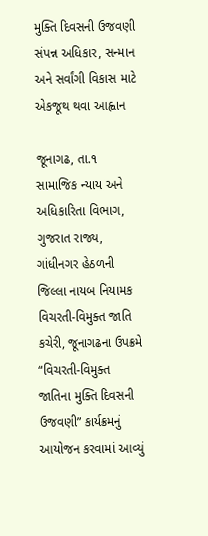મુક્તિ દિવસની ઉજવણી સંપન્ન અધિકાર, સન્માન અને સર્વાંગી વિકાસ માટે એકજૂથ થવા આહ્વાન

જૂનાગઢ, તા.૧
સામાજિક ન્યાય અને અધિકારિતા વિભાગ, ગુજરાત રાજ્ય, ગાંધીનગર હેઠળની જિલ્લા નાયબ નિયામક વિચરતી-વિમુક્ત જાતિ કચેરી, જૂનાગઢના ઉપક્રમે “વિચરતી-વિમુક્ત જાતિના મુક્તિ દિવસની ઉજવણી” કાર્યક્રમનું આયોજન કરવામાં આવ્યું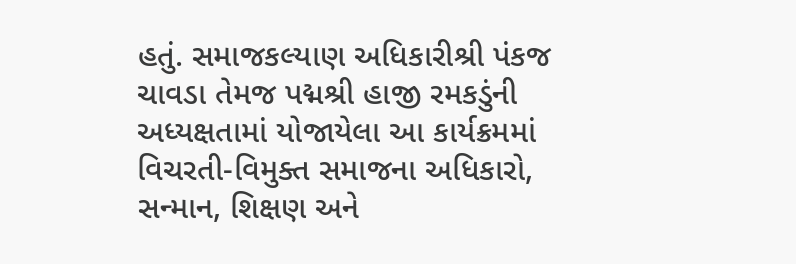હતું. સમાજકલ્યાણ અધિકારીશ્રી પંકજ ચાવડા તેમજ પદ્મશ્રી હાજી રમકડુંની અધ્યક્ષતામાં યોજાયેલા આ કાર્યક્રમમાં વિચરતી-વિમુક્ત સમાજના અધિકારો, સન્માન, શિક્ષણ અને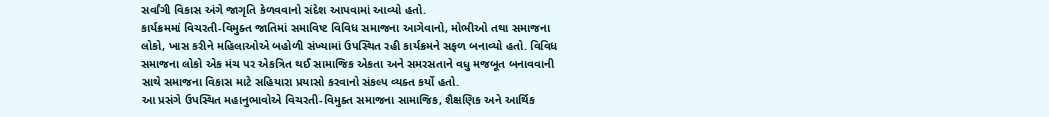સર્વાંગી વિકાસ અંગે જાગૃતિ કેળવવાનો સંદેશ આપવામાં આવ્યો હતો.
કાર્યક્રમમાં વિચરતી-વિમુક્ત જાતિમાં સમાવિષ્ટ વિવિધ સમાજના આગેવાનો, મોભીઓ તથા સમાજના લોકો, ખાસ કરીને મહિલાઓએ બહોળી સંખ્યામાં ઉપસ્થિત રહી કાર્યક્રમને સફળ બનાવ્યો હતો. વિવિધ સમાજના લોકો એક મંચ પર એકત્રિત થઈ સામાજિક એકતા અને સમરસતાને વધુ મજબૂત બનાવવાની સાથે સમાજના વિકાસ માટે સહિયારા પ્રયાસો કરવાનો સંકલ્પ વ્યક્ત કર્યો હતો.
આ પ્રસંગે ઉપસ્થિત મહાનુભાવોએ વિચરતી-વિમુક્ત સમાજના સામાજિક, શૈક્ષણિક અને આર્થિક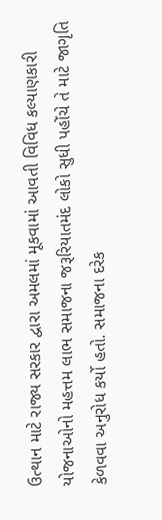ઉત્થાન માટે રાજ્ય સરકાર દ્વારા અમલમાં મૂકવામાં આવતી વિવિધ કલ્યાણકારી યોજનાઓનો મહત્તમ લાભ સમાજના જરૂરિયાતમંદ લોકો સુધી પહોંચે તે માટે જાગૃતિ કેળવવા અનુરોધ કર્યો હતો. સમાજના દરેક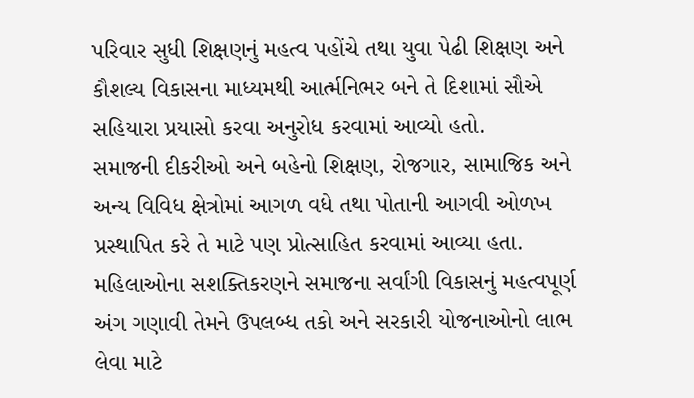પરિવાર સુધી શિક્ષણનું મહત્વ પહોંચે તથા યુવા પેઢી શિક્ષણ અને કૌશલ્ય વિકાસના માધ્યમથી આર્ત્મનિભર બને તે દિશામાં સૌએ સહિયારા પ્રયાસો કરવા અનુરોધ કરવામાં આવ્યો હતો.
સમાજની દીકરીઓ અને બહેનો શિક્ષણ, રોજગાર, સામાજિક અને અન્ય વિવિધ ક્ષેત્રોમાં આગળ વધે તથા પોતાની આગવી ઓળખ પ્રસ્થાપિત કરે તે માટે પણ પ્રોત્સાહિત કરવામાં આવ્યા હતા. મહિલાઓના સશક્તિકરણને સમાજના સર્વાંગી વિકાસનું મહત્વપૂર્ણ અંગ ગણાવી તેમને ઉપલબ્ધ તકો અને સરકારી યોજનાઓનો લાભ લેવા માટે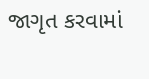જાગૃત કરવામાં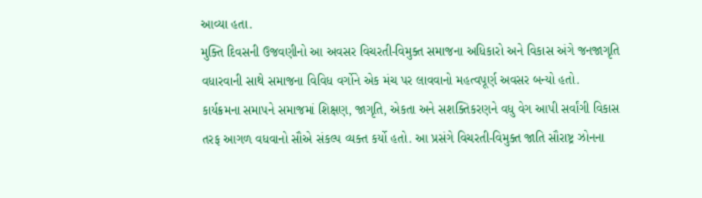આવ્યા હતા.
મુક્તિ દિવસની ઉજવણીનો આ અવસર વિચરતી-વિમુક્ત સમાજના અધિકારો અને વિકાસ અંગે જનજાગૃતિ વધારવાની સાથે સમાજના વિવિધ વર્ગોને એક મંચ પર લાવવાનો મહત્વપૂર્ણ અવસર બન્યો હતો. કાર્યક્રમના સમાપને સમાજમાં શિક્ષણ, જાગૃતિ, એકતા અને સશક્તિકરણને વધુ વેગ આપી સર્વાંગી વિકાસ તરફ આગળ વધવાનો સૌએ સંકલ્પ વ્યક્ત કર્યો હતો. આ પ્રસંગે વિચરતી-વિમુક્ત જાતિ સૌરાષ્ટ્ર ઝોનના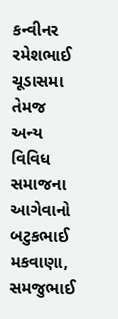કન્વીનર રમેશભાઈ ચૂડાસમા તેમજ અન્ય વિવિધ સમાજના આગેવાનો  બટુકભાઈ મકવાણા, સમજુભાઈ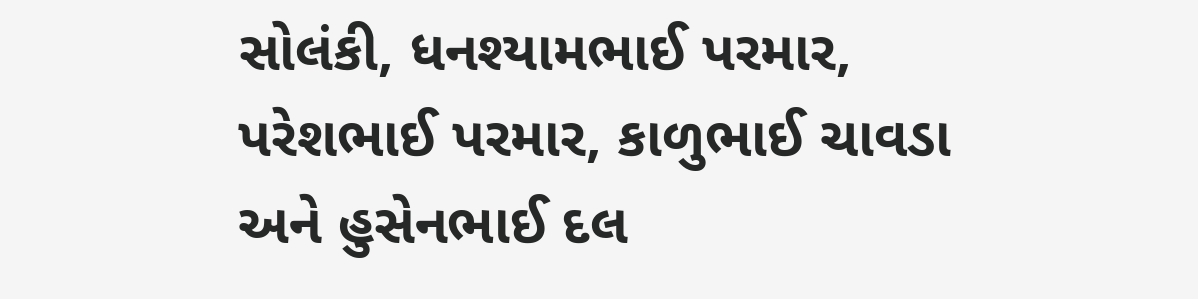સોલંકી, ધનશ્યામભાઈ પરમાર, પરેશભાઈ પરમાર, કાળુભાઈ ચાવડા અને હુસેનભાઈ દલ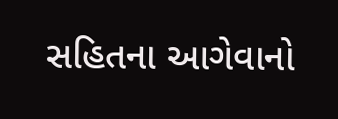સહિતના આગેવાનો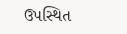ઉપસ્થિત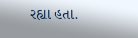રહ્યા હતા.